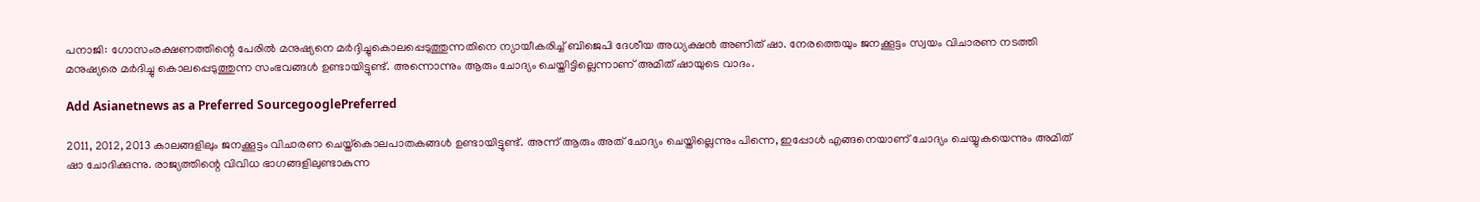പനാജി: ഗോസംരക്ഷണത്തിന്റെ പേരില്‍ മനുഷ്യനെ മര്‍ദ്ദിച്ചുകൊലപ്പെടുത്തുന്നതിനെ ന്യായീകരിച്ച് ബിജെപി ദേശീയ അധ്യക്ഷന്‍ അണിത് ഷാ. നേരത്തെയും ജനക്കൂട്ടം സ്വയം വിചാരണ നടത്തി മനുഷ്യരെ മര്‍ദിച്ചു കൊലപ്പെടുത്തുന്ന സംഭവങ്ങള്‍ ഉണ്ടായിട്ടുണ്ട്. അന്നൊന്നും ആരും ചോദ്യം ചെയ്തിട്ടില്ലെന്നാണ് അമിത് ഷായുടെ വാദം.

Add Asianetnews as a Preferred SourcegooglePreferred

2011, 2012, 2013 കാലങ്ങളിലും ജനക്കൂട്ടം വിചാരണ ചെയ്ത്‌കൊലപാതകങ്ങള്‍ ഉണ്ടായിട്ടുണ്ട്. അന്ന് ആരും അത് ചോദ്യം ചെയ്തില്ലെന്നും പിന്നെ, ഇപ്പോള്‍ എങ്ങനെയാണ് ചോദ്യം ചെയ്യുകയെന്നും അമിത് ഷാ ചോദിക്കുന്നു. രാജ്യത്തിന്റെ വിവിധ ഭാഗങ്ങളിലുണ്ടാകുന്ന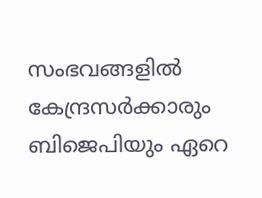സംഭവങ്ങളില്‍ കേന്ദ്രസര്‍ക്കാരും ബിജെപിയും ഏറെ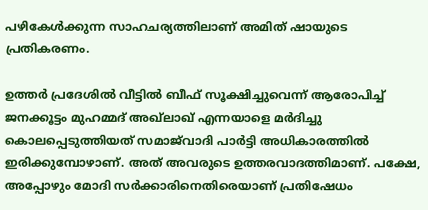പഴികേള്‍ക്കുന്ന സാഹചര്യത്തിലാണ് അമിത് ഷായുടെ പ്രതികരണം.

ഉത്തര്‍ പ്രദേശില്‍ വീട്ടില്‍ ബീഫ് സൂക്ഷിച്ചുവെന്ന് ആരോപിച്ച് ജനക്കൂട്ടം മുഹമ്മദ് അഖ്‌ലാഖ് എന്നയാളെ മര്‍ദിച്ചു കൊലപ്പെടുത്തിയത് സമാജ്‌വാദി പാര്‍ട്ടി അധികാരത്തില്‍ ഇരിക്കുമ്പോഴാണ്. അത് അവരുടെ ഉത്തരവാദത്തിമാണ്. പക്ഷേ, അപ്പോഴും മോദി സര്‍ക്കാരിനെതിരെയാണ് പ്രതിഷേധം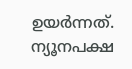ഉയര്‍ന്നത്. ന്യൂനപക്ഷ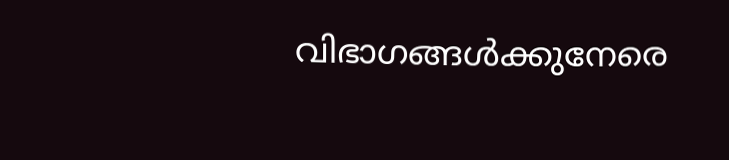വിഭാഗങ്ങള്‍ക്കുനേരെ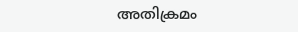അതിക്രമം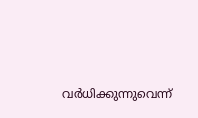വര്‍ധിക്കുന്നുവെന്ന്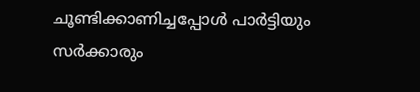ചൂണ്ടിക്കാണിച്ചപ്പോള്‍ പാര്‍ട്ടിയും സര്‍ക്കാരും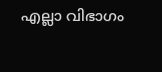എല്ലാ വിഭാഗം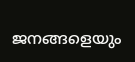ജനങ്ങളെയും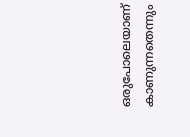ഒരുപോലെയാണ് കാണുന്നതെന്നും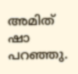അമിത് ഷാ പറഞ്ഞു.